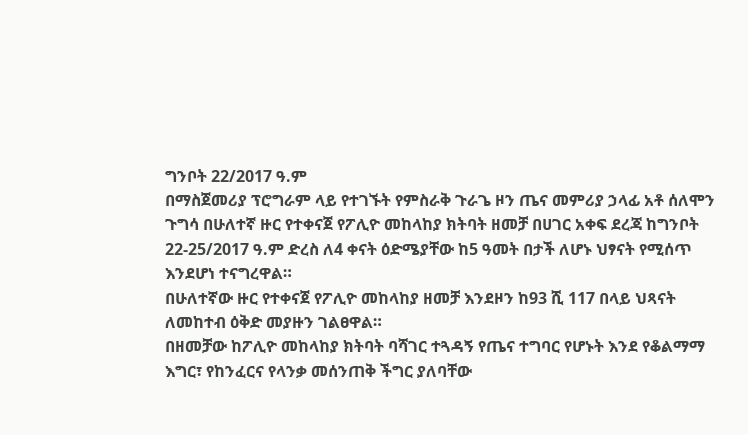ግንቦት 22/2017 ዓ.ም
በማስጀመሪያ ፕሮግራም ላይ የተገኙት የምስራቅ ጉራጌ ዞን ጤና መምሪያ ኃላፊ አቶ ሰለሞን ጉግሳ በሁለተኛ ዙር የተቀናጀ የፖሊዮ መከላከያ ክትባት ዘመቻ በሀገር አቀፍ ደረጃ ከግንቦት 22-25/2017 ዓ.ም ድረስ ለ4 ቀናት ዕድሜያቸው ከ5 ዓመት በታች ለሆኑ ህፃናት የሚሰጥ እንደሆነ ተናግረዋል።
በሁለተኛው ዙር የተቀናጀ የፖሊዮ መከላከያ ዘመቻ እንደዞን ከ93 ሺ 117 በላይ ህጻናት ለመከተብ ዕቅድ መያዙን ገልፀዋል።
በዘመቻው ከፖሊዮ መከላከያ ክትባት ባሻገር ተጓዳኝ የጤና ተግባር የሆኑት እንደ የቆልማማ እግር፣ የከንፈርና የላንቃ መሰንጠቅ ችግር ያለባቸው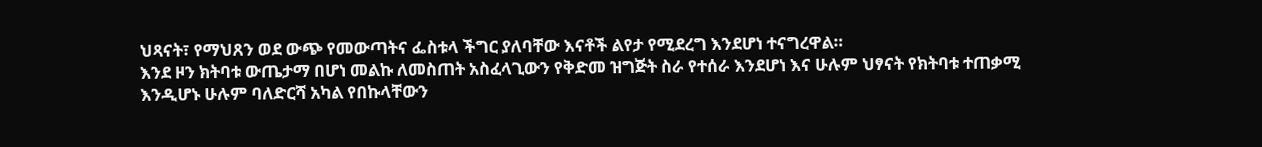ህጻናት፣ የማህጸን ወደ ውጭ የመውጣትና ፌስቱላ ችግር ያለባቸው እናቶች ልየታ የሚደረግ እንደሆነ ተናግረዋል።
እንደ ዞን ክትባቱ ውጤታማ በሆነ መልኩ ለመስጠት አስፈላጊውን የቅድመ ዝግጅት ስራ የተሰራ እንደሆነ እና ሁሉም ህፃናት የክትባቱ ተጠቃሚ እንዲሆኑ ሁሉም ባለድርሻ አካል የበኩላቸውን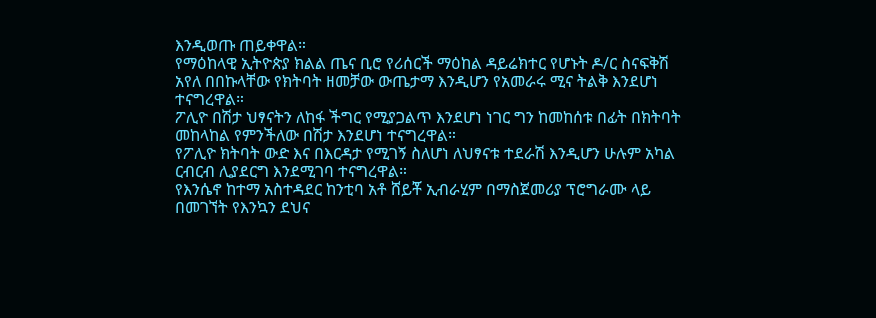እንዲወጡ ጠይቀዋል።
የማዕከላዊ ኢትዮጵያ ክልል ጤና ቢሮ የሪሰርች ማዕከል ዳይሬክተር የሆኑት ዶ/ር ስናፍቅሽ አየለ በበኩላቸው የክትባት ዘመቻው ውጤታማ እንዲሆን የአመራሩ ሚና ትልቅ እንደሆነ ተናግረዋል።
ፖሊዮ በሽታ ህፃናትን ለከፋ ችግር የሚያጋልጥ እንደሆነ ነገር ግን ከመከሰቱ በፊት በክትባት መከላከል የምንችለው በሽታ እንደሆነ ተናግረዋል።
የፖሊዮ ክትባት ውድ እና በእርዳታ የሚገኝ ስለሆነ ለህፃናቱ ተደራሽ እንዲሆን ሁሉም አካል ርብርብ ሊያደርግ እንደሚገባ ተናግረዋል።
የእንሴኖ ከተማ አስተዳደር ከንቲባ አቶ ሸይቾ ኢብራሂም በማስጀመሪያ ፕሮግራሙ ላይ በመገኘት የእንኳን ደህና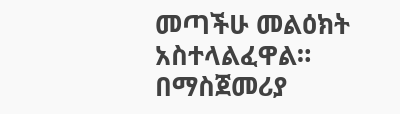መጣችሁ መልዕክት አስተላልፈዋል።
በማስጀመሪያ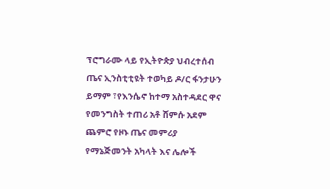ፕሮግራሙ ላይ የኢትዮጵያ ህብረተሰብ ጤና ኢንስቲቲዩት ተወካይ ዶ/ር ፋንታሁን ይማም ፣የእንሴኖ ከተማ አስተዳደር ዋና የመንግስት ተጠሪ አቶ ሸምሱ አደም ጨምሮ የዞኑ ጤና መምሪያ የማኔጅመንት አካላት እና ሌሎች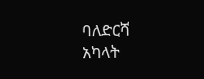ባለድርሻ አካላት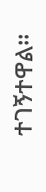ተገኝተዋል።